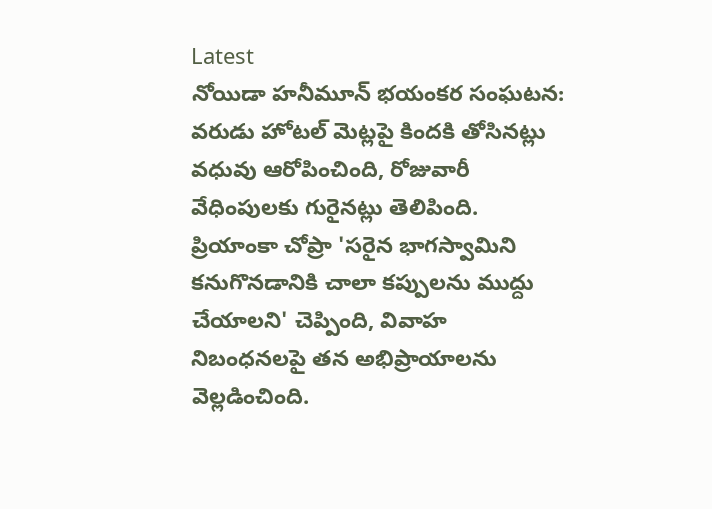Latest
నోయిడా హనీమూన్ భయంకర సంఘటన: వరుడు హోటల్ మెట్లపై కిందకి తోసినట్లు వధువు ఆరోపించింది, రోజువారీ వేధింపులకు గురైనట్లు తెలిపింది. ప్రియాంకా చోప్రా 'సరైన భాగస్వామిని కనుగొనడానికి చాలా కప్పులను ముద్దు చేయాలని' చెప్పింది, వివాహ నిబంధనలపై తన అభిప్రాయాలను వెల్లడించింది.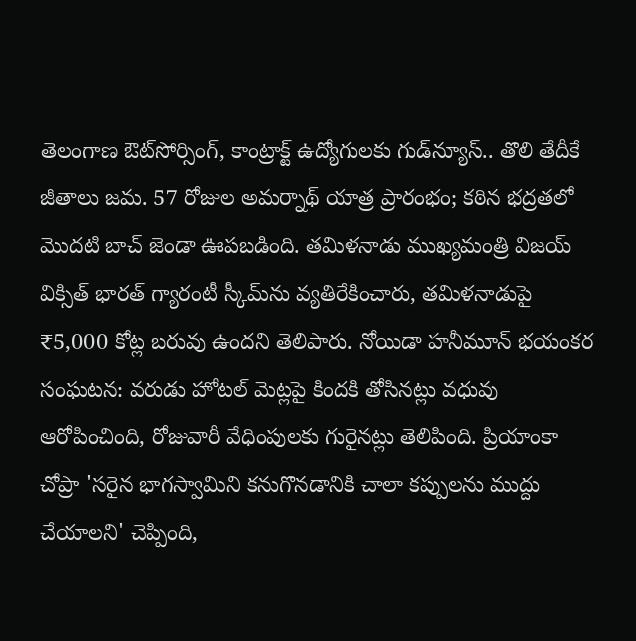తెలంగాణ ఔట్‌సోర్సింగ్‌, కాంట్రాక్ట్‌ ఉద్యోగులకు గుడ్‌న్యూస్.. తొలి తేదీకే జీతాలు జమ. 57 రోజుల అమర్నాథ్ యాత్ర ప్రారంభం; కఠిన భద్రతలో మొదటి బాచ్ జెండా ఊపబడింది. తమిళనాడు ముఖ్యమంత్రి విజయ్ విక్సిత్ భారత్ గ్యారంటీ స్కీమ్‌ను వ్యతిరేకించారు, తమిళనాడుపై ₹5,000 కోట్ల బరువు ఉందని తెలిపారు. నోయిడా హనీమూన్ భయంకర సంఘటన: వరుడు హోటల్ మెట్లపై కిందకి తోసినట్లు వధువు ఆరోపించింది, రోజువారీ వేధింపులకు గురైనట్లు తెలిపింది. ప్రియాంకా చోప్రా 'సరైన భాగస్వామిని కనుగొనడానికి చాలా కప్పులను ముద్దు చేయాలని' చెప్పింది,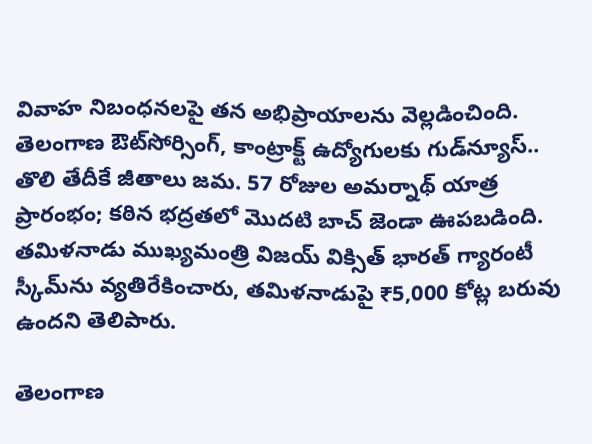వివాహ నిబంధనలపై తన అభిప్రాయాలను వెల్లడించింది. తెలంగాణ ఔట్‌సోర్సింగ్‌, కాంట్రాక్ట్‌ ఉద్యోగులకు గుడ్‌న్యూస్.. తొలి తేదీకే జీతాలు జమ. 57 రోజుల అమర్నాథ్ యాత్ర ప్రారంభం; కఠిన భద్రతలో మొదటి బాచ్ జెండా ఊపబడింది. తమిళనాడు ముఖ్యమంత్రి విజయ్ విక్సిత్ భారత్ గ్యారంటీ స్కీమ్‌ను వ్యతిరేకించారు, తమిళనాడుపై ₹5,000 కోట్ల బరువు ఉందని తెలిపారు.

తెలంగాణ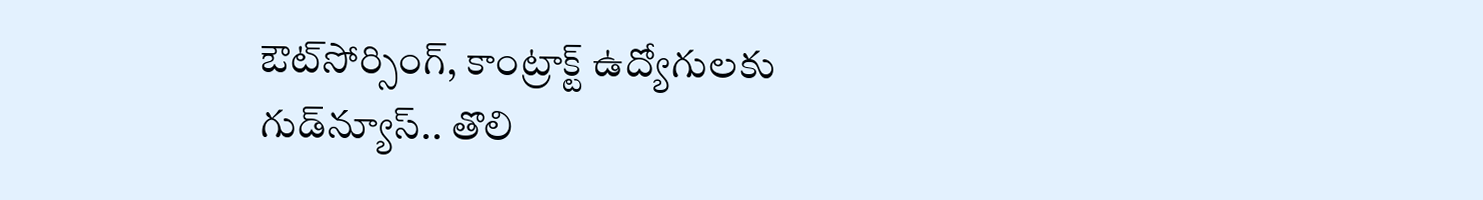ఔట్‌సోర్సింగ్‌, కాంట్రాక్ట్‌ ఉద్యోగులకు గుడ్‌న్యూస్.. తొలి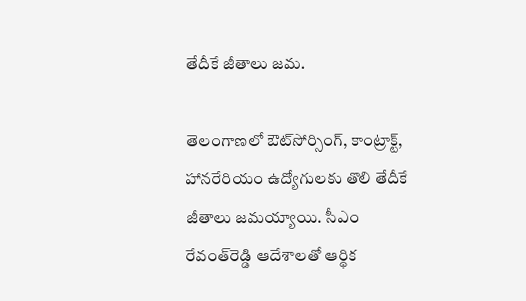తేదీకే జీతాలు జమ.

తెలంగాణలో ఔట్‌సోర్సింగ్‌, కాంట్రాక్ట్‌, హానరేరియం ఉద్యోగులకు తొలి తేదీకే జీతాలు జమయ్యాయి. సీఎం రేవంత్‌రెడ్డి ఆదేశాలతో ఆర్థిక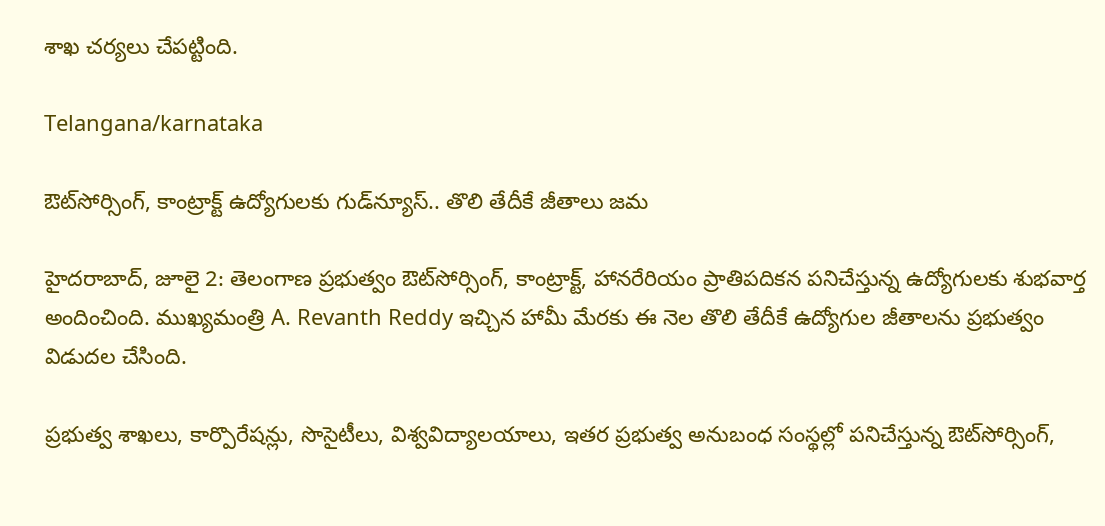శాఖ చర్యలు చేపట్టింది.

Telangana/karnataka

ఔట్‌సోర్సింగ్‌, కాంట్రాక్ట్‌ ఉద్యోగులకు గుడ్‌న్యూస్.. తొలి తేదీకే జీతాలు జమ

హైదరాబాద్‌, జూలై 2: తెలంగాణ ప్రభుత్వం ఔట్‌సోర్సింగ్‌, కాంట్రాక్ట్‌, హానరేరియం ప్రాతిపదికన పనిచేస్తున్న ఉద్యోగులకు శుభవార్త అందించింది. ముఖ్యమంత్రి A. Revanth Reddy ఇచ్చిన హామీ మేరకు ఈ నెల తొలి తేదీకే ఉద్యోగుల జీతాలను ప్రభుత్వం విడుదల చేసింది.

ప్రభుత్వ శాఖలు, కార్పొరేషన్లు, సొసైటీలు, విశ్వవిద్యాలయాలు, ఇతర ప్రభుత్వ అనుబంధ సంస్థల్లో పనిచేస్తున్న ఔట్‌సోర్సింగ్‌,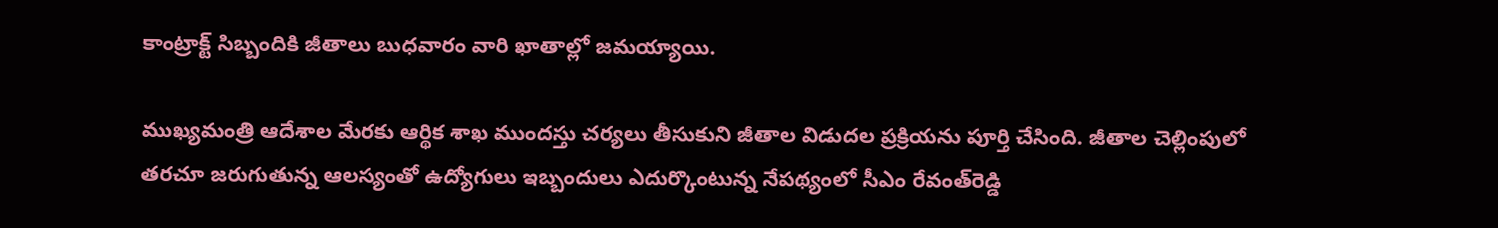కాంట్రాక్ట్‌ సిబ్బందికి జీతాలు బుధవారం వారి ఖాతాల్లో జమయ్యాయి.

ముఖ్యమంత్రి ఆదేశాల మేరకు ఆర్థిక శాఖ ముందస్తు చర్యలు తీసుకుని జీతాల విడుదల ప్రక్రియను పూర్తి చేసింది. జీతాల చెల్లింపులో తరచూ జరుగుతున్న ఆలస్యంతో ఉద్యోగులు ఇబ్బందులు ఎదుర్కొంటున్న నేపథ్యంలో సీఎం రేవంత్‌రెడ్డి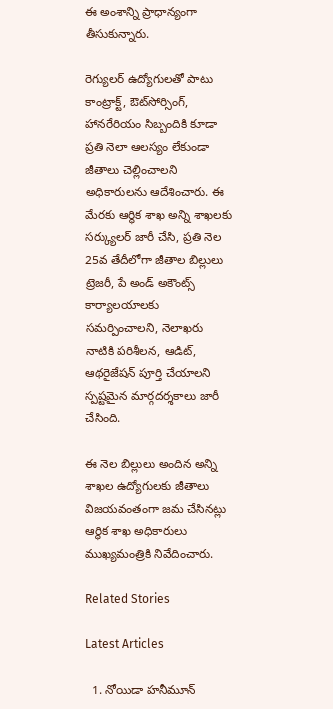ఈ అంశాన్ని ప్రాధాన్యంగా తీసుకున్నారు.

రెగ్యులర్‌ ఉద్యోగులతో పాటు కాంట్రాక్ట్‌, ఔట్‌సోర్సింగ్‌, హానరేరియం సిబ్బందికి కూడా ప్రతి నెలా ఆలస్యం లేకుండా జీతాలు చెల్లించాలని అధికారులను ఆదేశించారు. ఈ మేరకు ఆర్థిక శాఖ అన్ని శాఖలకు సర్క్యులర్‌ జారీ చేసి, ప్రతి నెల 25వ తేదీలోగా జీతాల బిల్లులు ట్రెజరీ, పే అండ్‌ అకౌంట్స్‌ కార్యాలయాలకు సమర్పించాలని, నెలాఖరు నాటికి పరిశీలన, ఆడిట్‌, ఆథరైజేషన్‌ పూర్తి చేయాలని స్పష్టమైన మార్గదర్శకాలు జారీ చేసింది.

ఈ నెల బిల్లులు అందిన అన్ని శాఖల ఉద్యోగులకు జీతాలు విజయవంతంగా జమ చేసినట్లు ఆర్థిక శాఖ అధికారులు ముఖ్యమంత్రికి నివేదించారు.

Related Stories

Latest Articles

  1. నోయిడా హనీమూన్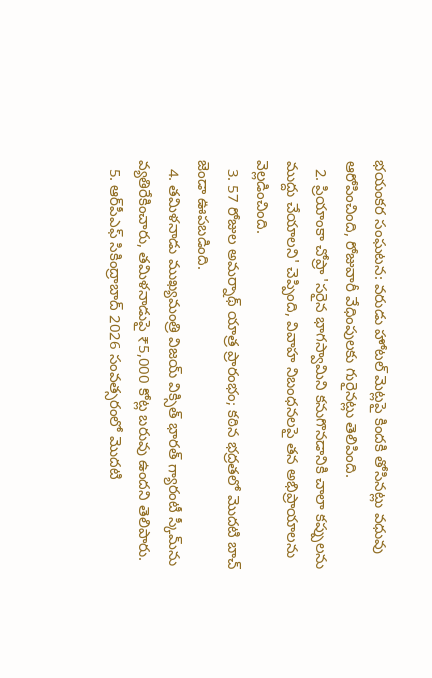భయంకర సంఘటన: వరుడు హోటల్ మెట్లపై కిందకి తోసినట్లు వధువు ఆరోపించింది, రోజువారీ వేధింపులకు గురైనట్లు తెలిపింది.
  2. ప్రియాంకా చోప్రా 'సరైన భాగస్వామిని కనుగొనడానికి చాలా కప్పులను ముద్దు చేయాలని' చెప్పింది, వివాహ నిబంధనలపై తన అభిప్రాయాలను వెల్లడించింది.
  3. 57 రోజుల అమర్నాథ్ యాత్ర ప్రారంభం; కఠిన భద్రతలో మొదటి బాచ్ జెండా ఊపబడింది.
  4. తమిళనాడు ముఖ్యమంత్రి విజయ్ విక్సిత్ భారత్ గ్యారంటీ స్కీమ్‌ను వ్యతిరేకించారు, తమిళనాడుపై ₹5,000 కోట్ల బరువు ఉందని తెలిపారు.
  5. ఆర్‌పీఎఫ్ సికింద్రాబాద్ 2026 సంవత్సరంలో మొదటి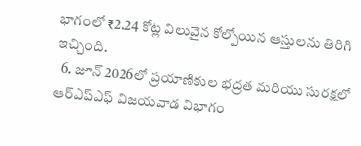భాగంలో ₹2.24 కోట్ల విలువైన కోల్పోయిన ఆస్తులను తిరిగి ఇచ్చింది.
  6. జూన్ 2026లో ప్రయాణికుల భద్రత మరియు సురక్షలో ఆర్ఎప్ఎఫ్ విజయవాడ విభాగం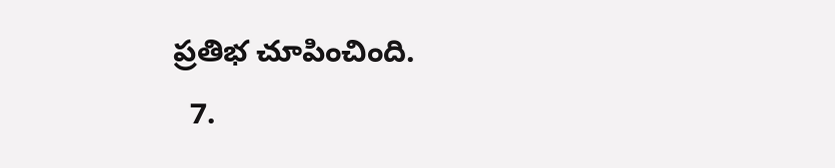ప్రతిభ చూపించింది.
  7.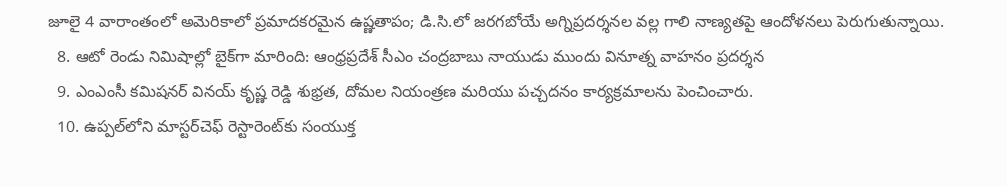జూలై 4 వారాంతంలో అమెరికాలో ప్రమాదకరమైన ఉష్ణతాపం; డి.సి.లో జరగబోయే అగ్నిప్రదర్శనల వల్ల గాలి నాణ్యతపై ఆందోళనలు పెరుగుతున్నాయి.
  8. ఆటో రెండు నిమిషాల్లో బైక్‌గా మారింది: ఆంధ్రప్రదేశ్ సీఎం చంద్రబాబు నాయుడు ముందు వినూత్న వాహనం ప్రదర్శన
  9. ఎంఎంసీ కమిషనర్ వినయ్ కృష్ణ రెడ్డి శుభ్రత, దోమల నియంత్రణ మరియు పచ్చదనం కార్యక్రమాలను పెంచించారు.
  10. ఉప్పల్‌లోని మాస్టర్‌చెఫ్ రెస్టారెంట్‌కు సంయుక్త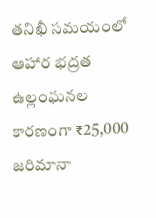తనిఖీ సమయంలో ఆహార భద్రత ఉల్లంఘనల కారణంగా ₹25,000 జరిమానా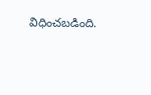విధించబడింది.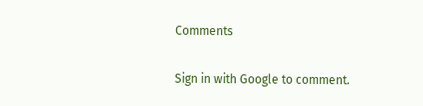Comments

Sign in with Google to comment.